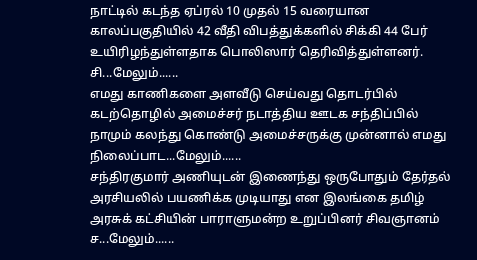நாட்டில் கடந்த ஏப்ரல் 10 முதல் 15 வரையான காலப்பகுதியில் 42 வீதி விபத்துக்களில் சிக்கி 44 பேர் உயிரிழந்துள்ளதாக பொலிஸார் தெரிவித்துள்ளனர். சி...மேலும்......
எமது காணிகளை அளவீடு செய்வது தொடர்பில் கடற்தொழில் அமைச்சர் நடாத்திய ஊடக சந்திப்பில் நாமும் கலந்து கொண்டு அமைச்சருக்கு முன்னால் எமது நிலைப்பாட...மேலும்......
சந்திரகுமார் அணியுடன் இணைந்து ஒருபோதும் தேர்தல் அரசியலில் பயணிக்க முடியாது என இலங்கை தமிழ் அரசுக் கட்சியின் பாராளுமன்ற உறுப்பினர் சிவஞானம் ச...மேலும்......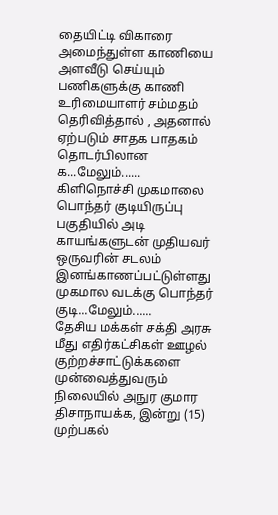தையிட்டி விகாரை அமைந்துள்ள காணியை அளவீடு செய்யும் பணிகளுக்கு காணி உரிமையாளர் சம்மதம் தெரிவித்தால் , அதனால் ஏற்படும் சாதக பாதகம் தொடர்பிலான க...மேலும்......
கிளிநொச்சி முகமாலை பொந்தர் குடியிருப்பு பகுதியில் அடி காயங்களுடன் முதியவர் ஒருவரின் சடலம் இனங்காணப்பட்டுள்ளது முகமால வடக்கு பொந்தர் குடி...மேலும்......
தேசிய மக்கள் சக்தி அரசு மீது எதிர்கட்சிகள் ஊழல் குற்றச்சாட்டுக்களை முன்வைத்துவரும் நிலையில் அநுர குமார திசாநாயக்க, இன்று (15) முற்பகல்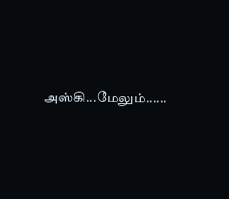அஸ்கி...மேலும்......